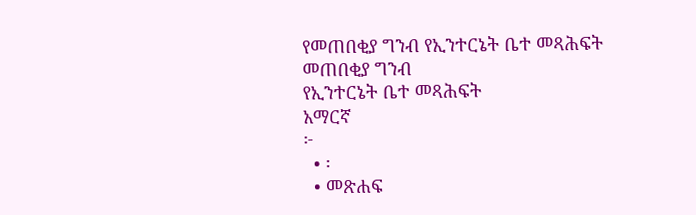የመጠበቂያ ግንብ የኢንተርኔት ቤተ መጻሕፍት
መጠበቂያ ግንብ
የኢንተርኔት ቤተ መጻሕፍት
አማርኛ
፦
  • ፡
  • መጽሐፍ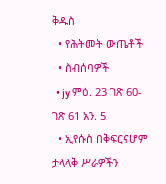ቅዱስ
  • የሕትመት ውጤቶች
  • ስብሰባዎች
  • jy ምዕ. 23 ገጽ 60-ገጽ 61 አን. 5
  • ኢየሱስ በቅፍርናሆም ታላላቅ ሥራዎችን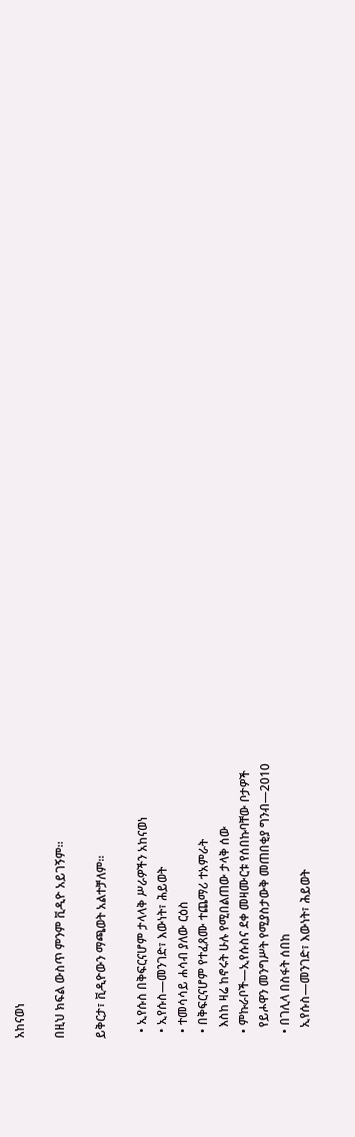አከናወነ

በዚህ ክፍል ውስጥ ምንም ቪዲዮ አይገኝም።

ይቅርታ፣ ቪዲዮውን ማጫወት አልተቻለም።

  • ኢየሱስ በቅፍርናሆም ታላላቅ ሥራዎችን አከናወነ
  • ኢየሱስ—መንገድ፣ እውነት፣ ሕይወት
  • ተመሳሳይ ሐሳብ ያለው ርዕስ
  • በቅፍርናሆም የተፈጸሙ ተጨማሪ ተአምራት
    እስከ ዛሬ ከኖሩት ሁሉ የሚበልጠው ታላቅ ሰው
  • ምኩራቦች—ኢየሱስና ደቀ መዛሙርቱ የሰበኩባቸው ቦታዎች
    የይሖዋን መንግሥት የሚያስታውቅ መጠበቂያ ግንብ—2010
  • በገሊላ በስፋት ሰበከ
    ኢየሱስ—መንገድ፣ እውነት፣ ሕይወት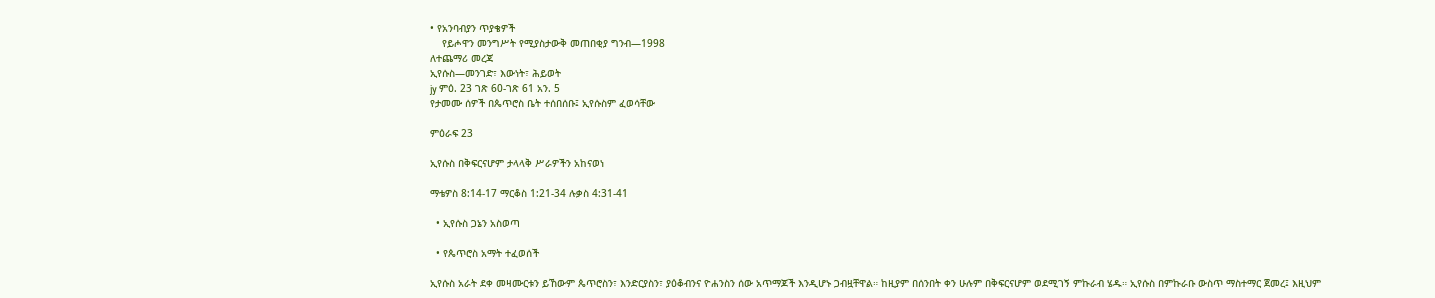• የአንባብያን ጥያቄዎች
    የይሖዋን መንግሥት የሚያስታውቅ መጠበቂያ ግንብ—1998
ለተጨማሪ መረጃ
ኢየሱስ—መንገድ፣ እውነት፣ ሕይወት
jy ምዕ. 23 ገጽ 60-ገጽ 61 አን. 5
የታመሙ ሰዎች በጴጥሮስ ቤት ተሰበሰቡ፤ ኢየሱስም ፈወሳቸው

ምዕራፍ 23

ኢየሱስ በቅፍርናሆም ታላላቅ ሥራዎችን አከናወነ

ማቴዎስ 8:14-17 ማርቆስ 1:21-34 ሉቃስ 4:31-41

  • ኢየሱስ ጋኔን አስወጣ

  • የጴጥሮስ አማት ተፈወሰች

ኢየሱስ አራት ደቀ መዛሙርቱን ይኸውም ጴጥሮስን፣ እንድርያስን፣ ያዕቆብንና ዮሐንስን ሰው አጥማጆች እንዲሆኑ ጋብዟቸዋል። ከዚያም በሰንበት ቀን ሁሉም በቅፍርናሆም ወደሚገኝ ምኩራብ ሄዱ። ኢየሱስ በምኩራቡ ውስጥ ማስተማር ጀመረ፤ እዚህም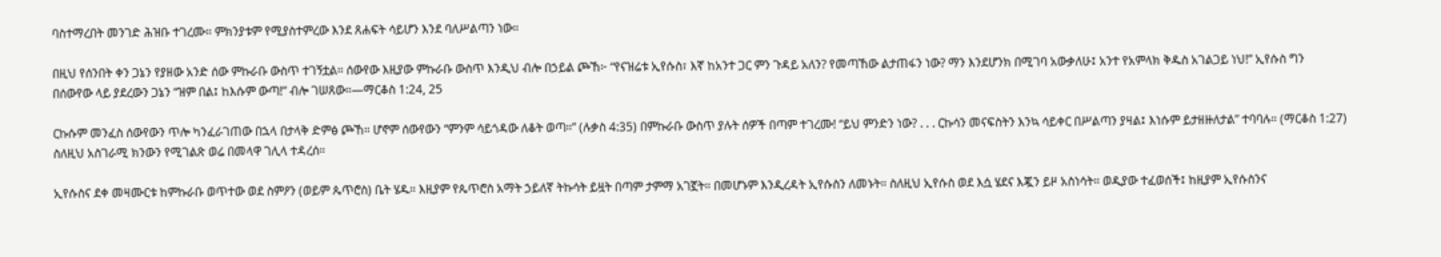ባስተማረበት መንገድ ሕዝቡ ተገረሙ። ምክንያቱም የሚያስተምረው እንደ ጸሐፍት ሳይሆን እንደ ባለሥልጣን ነው።

በዚህ የሰንበት ቀን ጋኔን የያዘው አንድ ሰው ምኩራቡ ውስጥ ተገኝቷል። ሰውየው እዚያው ምኩራቡ ውስጥ እንዲህ ብሎ በኃይል ጮኸ፦ “የናዝሬቱ ኢየሱስ፣ እኛ ከአንተ ጋር ምን ጉዳይ አለን? የመጣኸው ልታጠፋን ነው? ማን እንደሆንክ በሚገባ አውቃለሁ፤ አንተ የአምላክ ቅዱስ አገልጋይ ነህ!” ኢየሱስ ግን በሰውየው ላይ ያደረውን ጋኔን “ዝም በል፤ ከእሱም ውጣ!” ብሎ ገሠጸው።—ማርቆስ 1:24, 25

ርኩሱም መንፈስ ሰውየውን ጥሎ ካንፈራገጠው በኋላ በታላቅ ድምፅ ጮኸ። ሆኖም ሰውየውን “ምንም ሳይጎዳው ለቆት ወጣ።” (ሉቃስ 4:35) በምኩራቡ ውስጥ ያሉት ሰዎች በጣም ተገረሙ! “ይህ ምንድን ነው? . . . ርኩሳን መናፍስትን እንኳ ሳይቀር በሥልጣን ያዛል፤ እነሱም ይታዘዙለታል” ተባባሉ። (ማርቆስ 1:27) ስለዚህ አስገራሚ ክንውን የሚገልጽ ወሬ በመላዋ ገሊላ ተዳረሰ።

ኢየሱስና ደቀ መዛሙርቱ ከምኩራቡ ወጥተው ወደ ስምዖን (ወይም ጴጥሮስ) ቤት ሄዱ። እዚያም የጴጥሮስ አማት ኃይለኛ ትኩሳት ይዟት በጣም ታምማ አገኟት። በመሆኑም እንዲረዳት ኢየሱስን ለመኑት። ስለዚህ ኢየሱስ ወደ እሷ ሄደና እጇን ይዞ አስነሳት። ወዲያው ተፈወሰች፤ ከዚያም ኢየሱስንና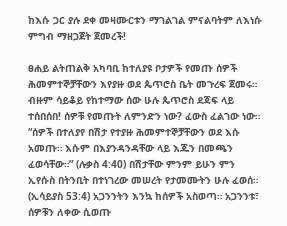ከእሱ ጋር ያሉ ደቀ መዛሙርቱን ማገልገል ምናልባትም ለእነሱ ምግብ ማዘጋጀት ጀመረች!

ፀሐይ ልትጠልቅ አካባቢ ከተለያዩ ቦታዎች የመጡ ሰዎች ሕመምተኞቻቸውን እየያዙ ወደ ጴጥሮስ ቤት መጉረፍ ጀመሩ። ብዙም ሳይቆይ የከተማው ሰው ሁሉ ጴጥሮስ ደጃፍ ላይ ተሰበሰበ! ሰዎቹ የመጡት ለምንድን ነው? ፈውስ ፈልገው ነው። “ሰዎች በተለያየ በሽታ የተያዙ ሕመምተኞቻቸውን ወደ እሱ አመጡ። እሱም በእያንዳንዳቸው ላይ እጁን በመጫን ፈወሳቸው።” (ሉቃስ 4:40) በሽታቸው ምንም ይሁን ምን ኢየሱስ በትንቢት በተነገረው መሠረት የታመሙትን ሁሉ ፈወሰ። (ኢሳይያስ 53:4) አጋንንትን እንኳ ከሰዎች አስወጣ። አጋንንቱ፣ ሰዎቹን ለቀው ሲወጡ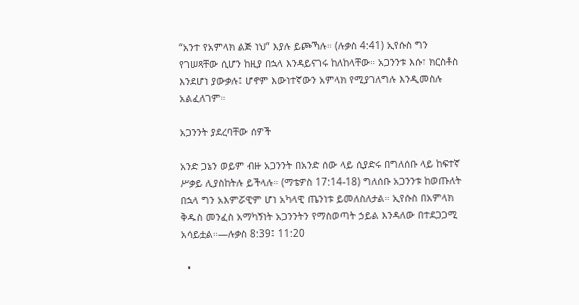“አንተ የአምላክ ልጅ ነህ” እያሉ ይጮኻሉ። (ሉቃስ 4:41) ኢየሱስ ግን የገሠጻቸው ሲሆን ከዚያ በኋላ እንዳይናገሩ ከለከላቸው። አጋንንቱ እሱ፣ ክርስቶስ እንደሆነ ያውቃሉ፤ ሆኖም እውነተኛውን አምላክ የሚያገለግሉ እንዲመስሉ አልፈለገም።

አጋንንት ያደረባቸው ሰዎች

አንድ ጋኔን ወይም ብዙ አጋንንት በአንድ ሰው ላይ ሲያድሩ በግለሰቡ ላይ ከፍተኛ ሥቃይ ሊያስከትሉ ይችላሉ። (ማቴዎስ 17:14-18) ግለሰቡ አጋንንቱ ከወጡለት በኋላ ግን አእምሯዊም ሆነ አካላዊ ጤንነቱ ይመለስለታል። ኢየሱስ በአምላክ ቅዱስ መንፈስ አማካኝነት አጋንንትን የማስወጣት ኃይል እንዳለው በተደጋጋሚ አሳይቷል።—ሉቃስ 8:39፤ 11:20

  •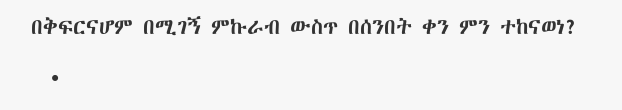በቅፍርናሆም በሚገኝ ምኩራብ ውስጥ በሰንበት ቀን ምን ተከናወነ?

  •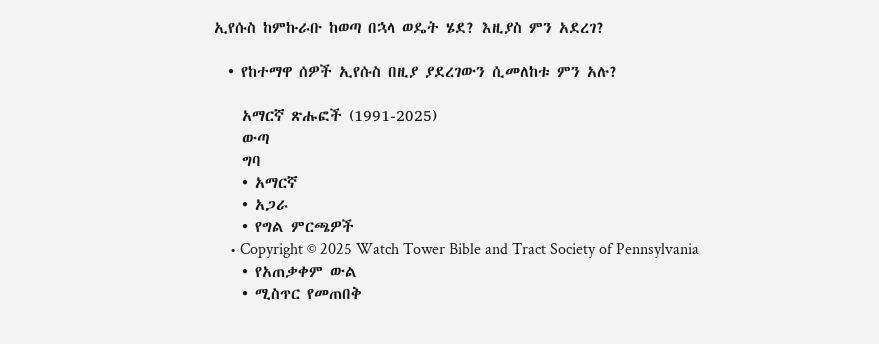ኢየሱስ ከምኩራቡ ከወጣ በኋላ ወዴት ሄደ? እዚያስ ምን አደረገ?

  • የከተማዋ ሰዎች ኢየሱስ በዚያ ያደረገውን ሲመለከቱ ምን አሉ?

    አማርኛ ጽሑፎች (1991-2025)
    ውጣ
    ግባ
    • አማርኛ
    • አጋራ
    • የግል ምርጫዎች
    • Copyright © 2025 Watch Tower Bible and Tract Society of Pennsylvania
    • የአጠቃቀም ውል
    • ሚስጥር የመጠበቅ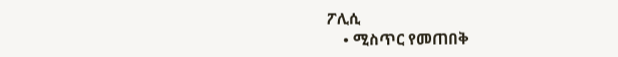ፖሊሲ
    • ሚስጥር የመጠበቅ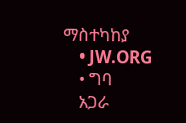ማስተካከያ
    • JW.ORG
    • ግባ
    አጋራ